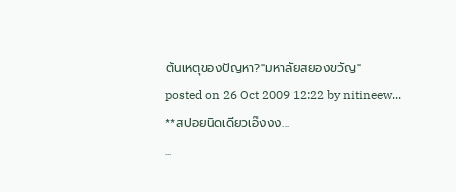ต้นเหตุของปัญหา?"มหาลัยสยองขวัญ"
posted on 26 Oct 2009 12:22 by nitineew...
**สปอยนิดเดียวเอ๊งงง...
...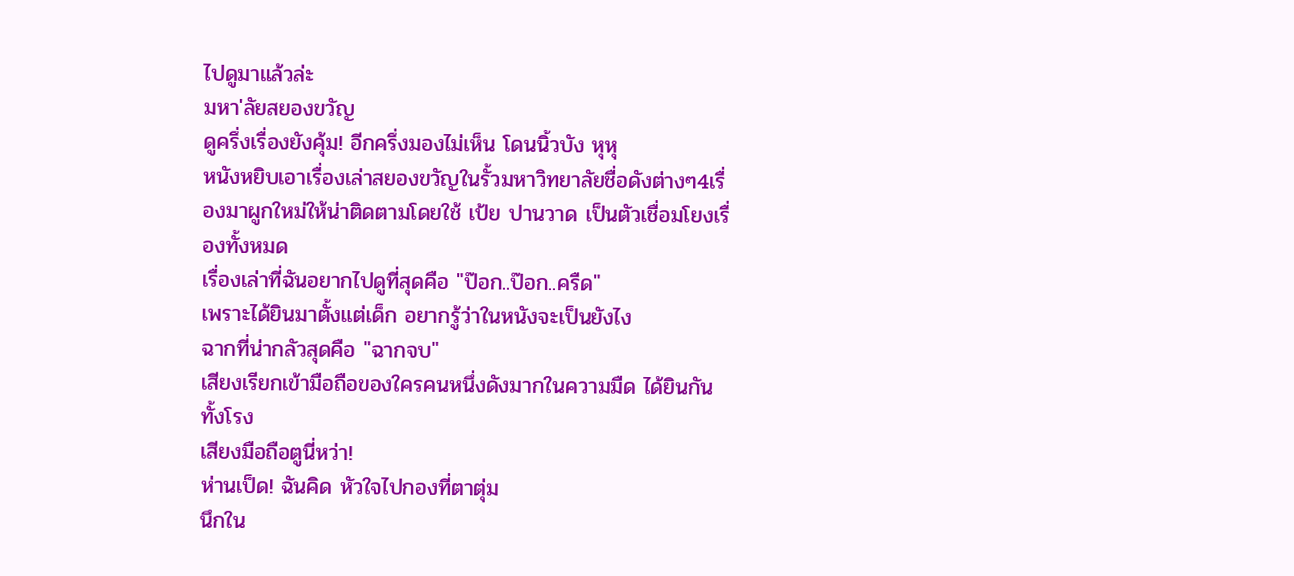ไปดูมาแล้วล่ะ
มหา'ลัยสยองขวัญ
ดูครึ่งเรื่องยังคุ้ม! อีกครึ่งมองไม่เห็น โดนนิ้วบัง หุหุ
หนังหยิบเอาเรื่องเล่าสยองขวัญในรั้วมหาวิทยาลัยชื่อดังต่างๆ4เรื่องมาผูกใหม่ให้น่าติดตามโดยใช้ เป้ย ปานวาด เป็นตัวเชื่อมโยงเรื่องทั้งหมด
เรื่องเล่าที่ฉันอยากไปดูที่สุดคือ "ป๊อก..ป๊อก..ครืด"
เพราะได้ยินมาตั้งแต่เด็ก อยากรู้ว่าในหนังจะเป็นยังไง
ฉากที่น่ากลัวสุดคือ "ฉากจบ"
เสียงเรียกเข้ามือถือของใครคนหนึ่งดังมากในความมืด ได้ยินกันทั้งโรง
เสียงมือถือตูนี่หว่า!
ห่านเป็ด! ฉันคิด หัวใจไปกองที่ตาตุ่ม
นึกใน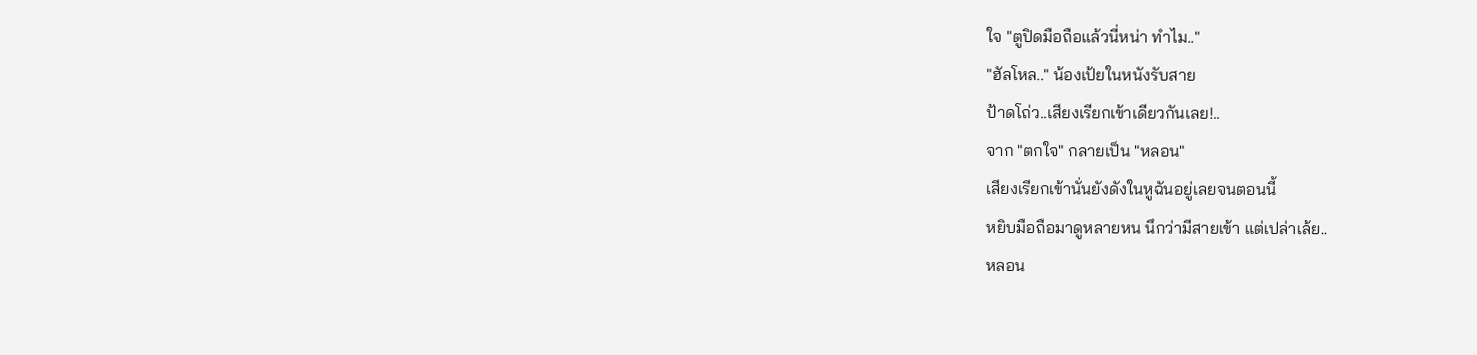ใจ "ตูปิดมือถือแล้วนี่หน่า ทำไม.."
"ฮัลโหล.." น้องเป้ยในหนังรับสาย
ป้าดโถ่ว..เสียงเรียกเข้าเดียวกันเลย!..
จาก "ตกใจ" กลายเป็น "หลอน"
เสียงเรียกเข้านั่นยังดังในหูฉันอยู่เลยจนตอนนี้
หยิบมือถือมาดูหลายหน นึกว่ามีสายเข้า แต่เปล่าเล้ย..
หลอน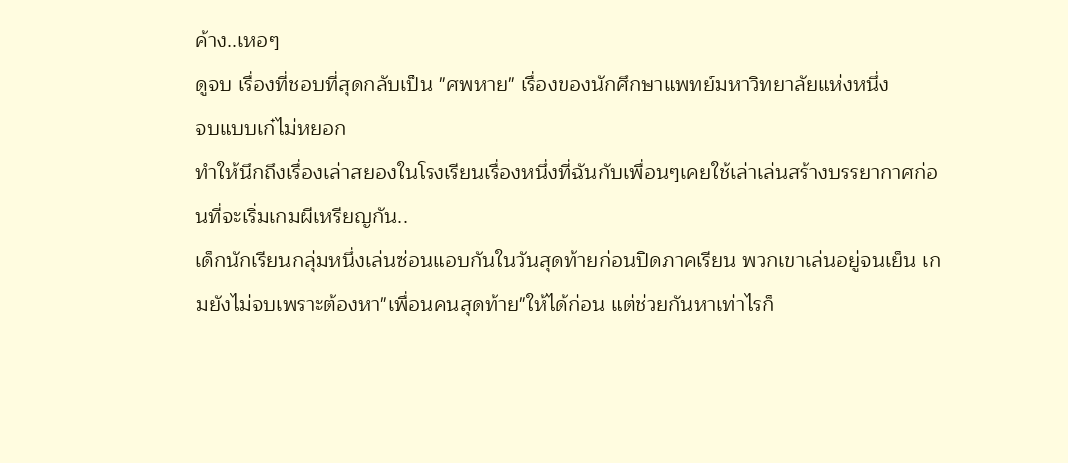ค้าง..เหอๆ
ดูจบ เรื่องที่ชอบที่สุดกลับเป็น "ศพหาย" เรื่องของนักศึกษาแพทย์มหาวิทยาลัยแห่งหนึ่ง
จบแบบเก๋ไม่หยอก
ทำให้นึกถึงเรื่องเล่าสยองในโรงเรียนเรื่องหนึ่งที่ฉันกับเพื่อนๆเคยใช้เล่าเล่นสร้างบรรยากาศก่อนที่จะเริ่มเกมผีเหรียญกัน..
เด็กนักเรียนกลุ่มหนึ่งเล่นซ่อนแอบกันในวันสุดท้ายก่อนปิดภาคเรียน พวกเขาเล่นอยู่จนเย็น เกมยังไม่จบเพราะต้องหา"เพื่อนคนสุดท้าย"ให้ได้ก่อน แต่ช่วยกันหาเท่าไรก็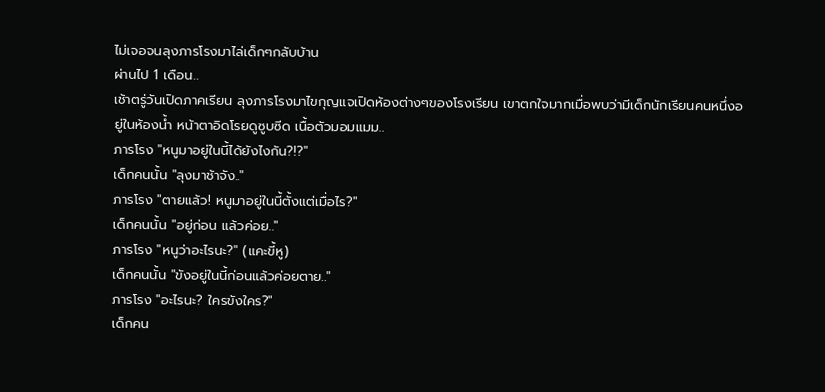ไม่เจอจนลุงภารโรงมาไล่เด็กๆกลับบ้าน
ผ่านไป 1 เดือน..
เช้าตรู่วันเปิดภาคเรียน ลุงภารโรงมาไขกุญแจเปิดห้องต่างๆของโรงเรียน เขาตกใจมากเมื่อพบว่ามีเด็กนักเรียนคนหนึ่งอยู่ในห้องน้ำ หน้าตาอิดโรยดูซูบซีด เนื้อตัวมอมแมม..
ภารโรง "หนูมาอยู่ในนี้ได้ยังไงกัน?!?"
เด็กคนนั้น "ลุงมาช้าจัง.."
ภารโรง "ตายแล้ว! หนูมาอยู่ในนี้ตั้งแต่เมื่อไร?"
เด็กคนนั้น "อยู่ก่อน แล้วค่อย.."
ภารโรง "หนูว่าอะไรนะ?" (แคะขี้หู)
เด็กคนนั้น "ขังอยู่ในนี้ก่อนแล้วค่อยตาย.."
ภารโรง "อะไรนะ? ใครขังใคร?"
เด็กคน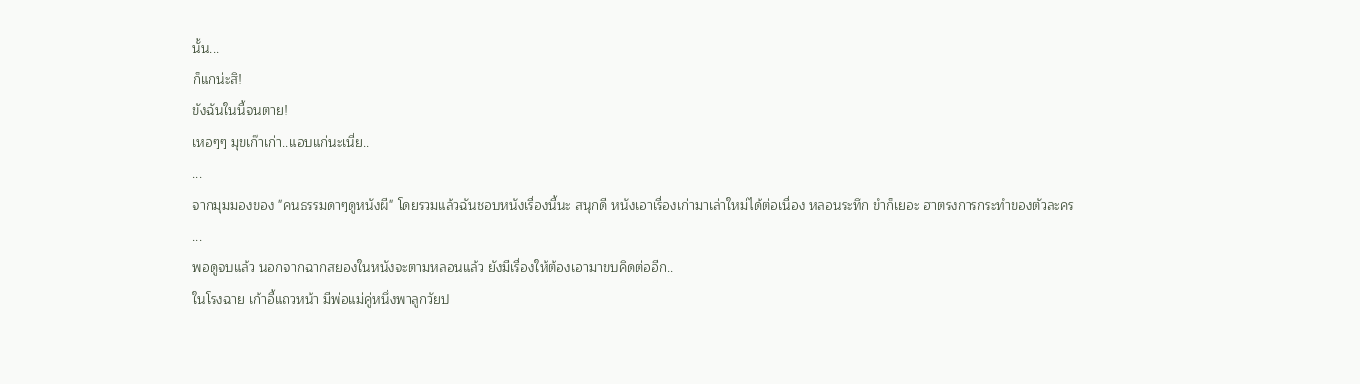นั้น...
ก็แกน่ะสิ!
ขังฉันในนี้จนตาย!
เหอๆๆ มุขเก๊าเก่า..แอบแก่นะเนี่ย..
...
จากมุมมองของ "คนธรรมดาๆดูหนังผี" โดยรวมแล้วฉันชอบหนังเรื่องนี้นะ สนุกดี หนังเอาเรื่องเก่ามาเล่าใหม่ได้ต่อเนื่อง หลอนระทึก ขำก็เยอะ ฮาตรงการกระทำของตัวละคร
...
พอดูจบแล้ว นอกจากฉากสยองในหนังจะตามหลอนแล้ว ยังมีเรื่องให้ต้องเอามาขบคิดต่ออีก..
ในโรงฉาย เก้าอี้แถวหน้า มีพ่อแม่คู่หนึ่งพาลูกวัยป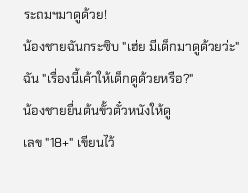ระถมฯมาดูด้วย!
น้องชายฉันกระซิบ "เฮ่ย มีเด็กมาดูด้วยว่ะ"
ฉัน "เรื่องนี้เค้าให้เด็กดูด้วยหรือ?"
น้องชายยื่นต้นขั้วตั๋วหนังให้ดู
เลข "18+" เขียนไว้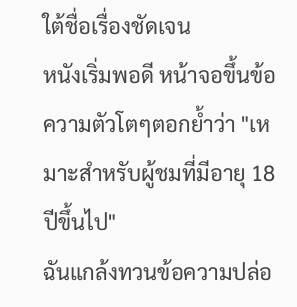ใต้ชื่อเรื่องชัดเจน
หนังเริ่มพอดี หน้าจอขึ้นข้อความตัวโตๆตอกย้ำว่า "เหมาะสำหรับผู้ชมที่มีอายุ 18 ปีขึ้นไป"
ฉันแกล้งทวนข้อความปล่อ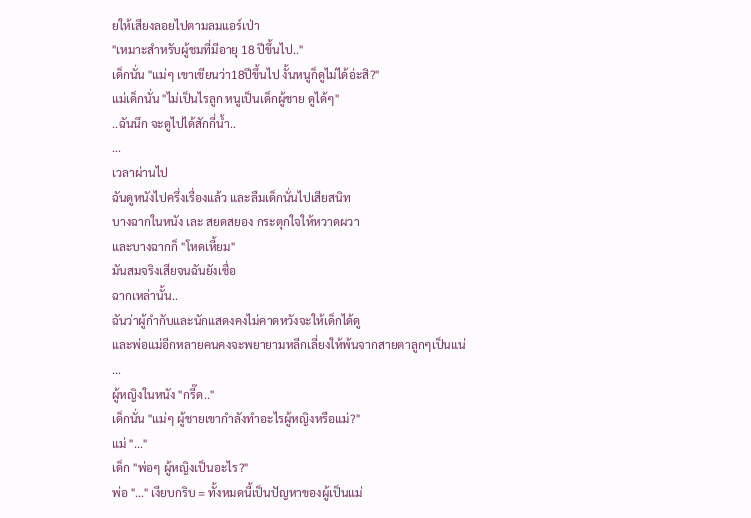ยให้เสียงลอยไปตามลมแอร์เป่า
"เหมาะสำหรับผู้ชมที่มีอายุ 18 ปีขึ้นไป.."
เด็กนั่น "แม่ๆ เขาเขียนว่า18ปีขึ้นไป งั้นหนูก็ดูไม่ได้อ่ะสิ?"
แม่เด็กนั่น "ไม่เป็นไรลูก หนูเป็นเด็กผู้ชาย ดูได้ๆ"
..ฉันนึก จะดูไปได้สักกี่น้ำ..
...
เวลาผ่านไป
ฉันดูหนังไปครึ่งเรื่องแล้ว และลืมเด็กนั่นไปเสียสนิท
บางฉากในหนัง เละ สยดสยอง กระตุกใจให้หวาดผวา
และบางฉากก็ "โหดเหี้ยม"
มันสมจริงเสียจนฉันยังเชื่อ
ฉากเหล่านั้น..
ฉันว่าผู้กำกับและนักแสดงคงไม่คาดหวังจะให้เด็กได้ดู
และพ่อแม่อีกหลายคนคงจะพยายามหลีกเลี่ยงให้พ้นจากสายตาลูกๆเป็นแน่
...
ผู้หญิงในหนัง "กรี๊ด.."
เด็กนั่น "แม่ๆ ผู้ชายเขากำลังทำอะไรผู้หญิงหรือแม่?"
แม่ "..."
เด็ก "พ่อๆ ผู้หญิงเป็นอะไร?"
พ่อ "..." เงียบกริบ = ทั้งหมดนี้เป็นปัญหาของผู้เป็นแม่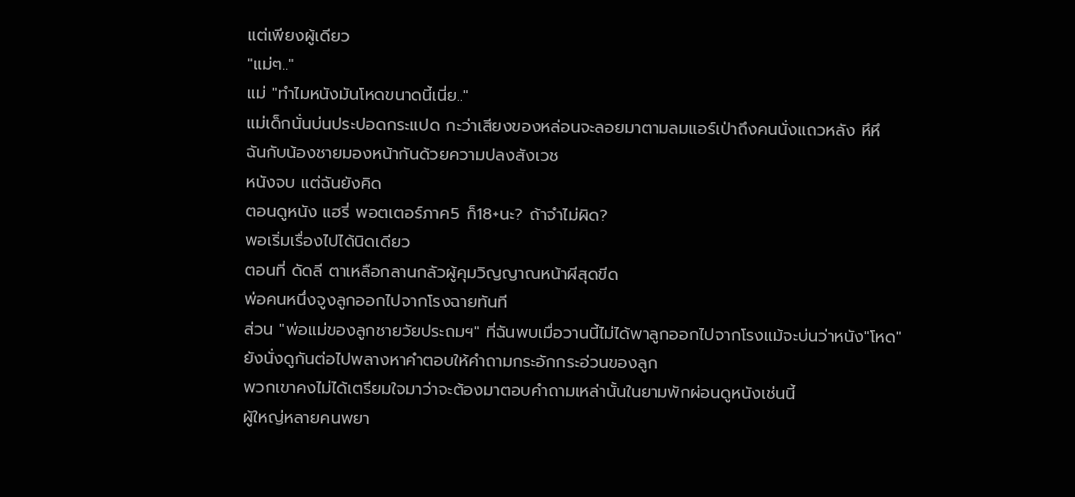แต่เพียงผู้เดียว
"แม่ๆ.."
แม่ "ทำไมหนังมันโหดขนาดนี้เนี่ย.."
แม่เด็กนั่นบ่นประปอดกระแปด กะว่าเสียงของหล่อนจะลอยมาตามลมแอร์เป่าถึงคนนั่งแถวหลัง หึหึ
ฉันกับน้องชายมองหน้ากันด้วยความปลงสังเวช
หนังจบ แต่ฉันยังคิด
ตอนดูหนัง แฮรี่ พอตเตอร์ภาค5 ก็18+นะ? ถ้าจำไม่ผิด?
พอเริ่มเรื่องไปได้นิดเดียว
ตอนที่ ดัดลี ตาเหลือกลานกลัวผู้คุมวิญญาณหน้าผีสุดขีด
พ่อคนหนึ่งจูงลูกออกไปจากโรงฉายทันที
ส่วน "พ่อแม่ของลูกชายวัยประถมฯ" ที่ฉันพบเมื่อวานนี้ไม่ได้พาลูกออกไปจากโรงแม้จะบ่นว่าหนัง"โหด"
ยังนั่งดูกันต่อไปพลางหาคำตอบให้คำถามกระอักกระอ่วนของลูก
พวกเขาคงไม่ได้เตรียมใจมาว่าจะต้องมาตอบคำถามเหล่านั้นในยามพักผ่อนดูหนังเช่นนี้
ผู้ใหญ่หลายคนพยา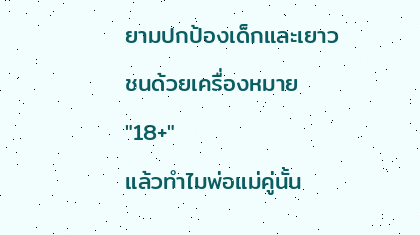ยามปกป้องเด็กและเยาวชนด้วยเครื่องหมาย "18+"
แล้วทำไมพ่อแม่คู่นั้น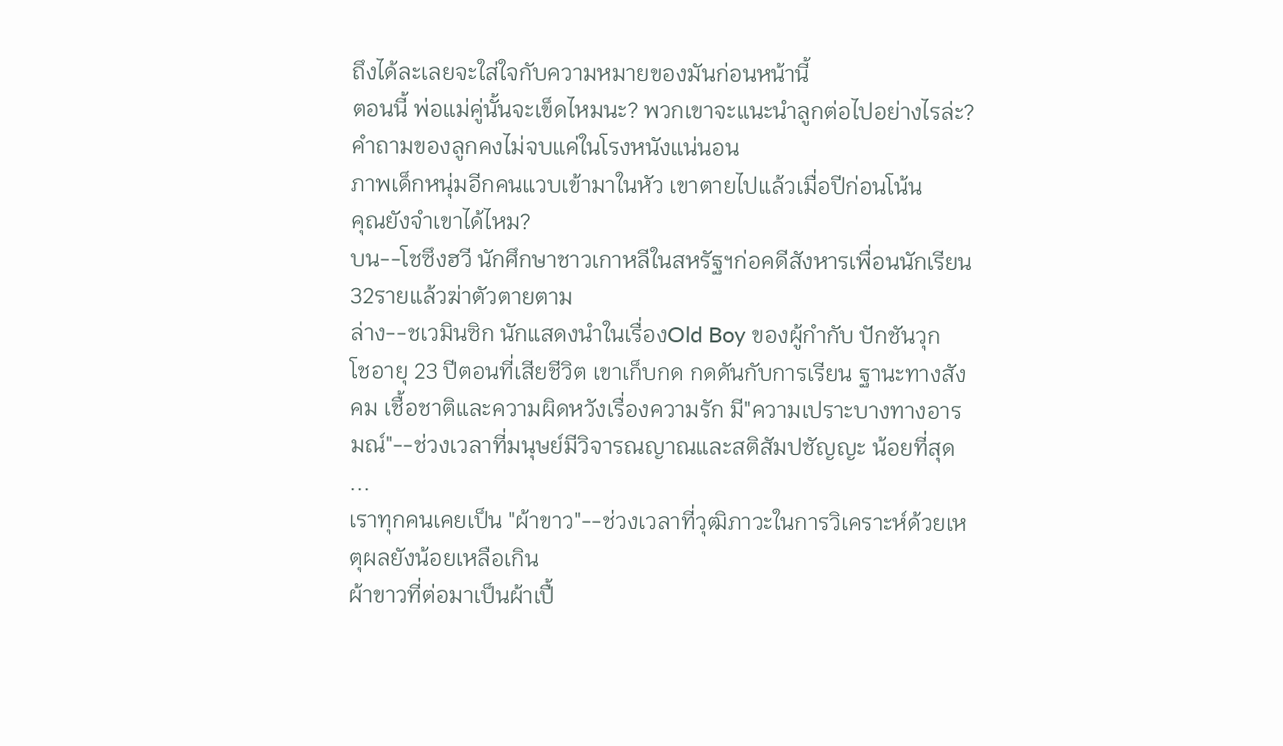ถึงได้ละเลยจะใส่ใจกับความหมายของมันก่อนหน้านี้
ตอนนี้ พ่อแม่คู่นั้นจะเข็ดไหมนะ? พวกเขาจะแนะนำลูกต่อไปอย่างไรล่ะ?
คำถามของลูกคงไม่จบแค่ในโรงหนังแน่นอน
ภาพเด็กหนุ่มอีกคนแวบเข้ามาในหัว เขาตายไปแล้วเมื่อปีก่อนโน้น
คุณยังจำเขาได้ไหม?
บน--โชซึงฮวี นักศึกษาชาวเกาหลีในสหรัฐฯก่อคดีสังหารเพื่อนนักเรียน32รายแล้วฆ่าตัวตายตาม
ล่าง--ชเวมินซิก นักแสดงนำในเรื่องOld Boy ของผู้กำกับ ปักชันวุก
โชอายุ 23 ปีตอนที่เสียชีวิต เขาเก็บกด กดดันกับการเรียน ฐานะทางสังคม เชื้อชาติและความผิดหวังเรื่องความรัก มี"ความเปราะบางทางอารมณ์"--ช่วงเวลาที่มนุษย์มีวิจารณญาณและสติสัมปชัญญะ น้อยที่สุด
...
เราทุกคนเคยเป็น "ผ้าขาว"--ช่วงเวลาที่วุฒิภาวะในการวิเคราะห์ด้วยเหตุผลยังน้อยเหลือเกิน
ผ้าขาวที่ต่อมาเป็นผ้าเปื้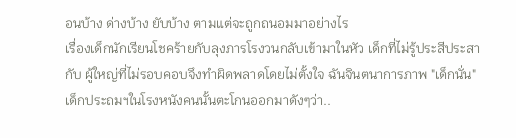อนบ้าง ด่างบ้าง ยับบ้าง ตามแต่จะถูกถนอมมาอย่างไร
เรื่องเด็กนักเรียนโชคร้ายกับลุงภารโรงวนกลับเข้ามาในหัว เด็กที่ไม่รู้ประสีประสา กับ ผู้ใหญ่ที่ไม่รอบคอบจึงทำผิดพลาดโดยไม่ตั้งใจ ฉันจินตนาการภาพ "เด็กนั่น" เด็กประถมฯในโรงหนังคนนั้นตะโกนออกมาดังๆว่า..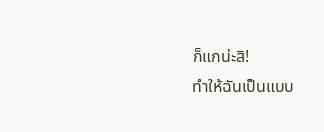ก็แกน่ะสิ!
ทำให้ฉันเป็นแบบ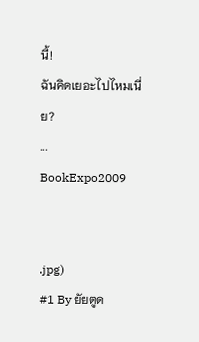นี้!
ฉันคิดเยอะไปไหมเนี่ย?
...
BookExpo2009


.jpg)
#1 By ยัยตูด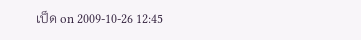เป็ด on 2009-10-26 12:45